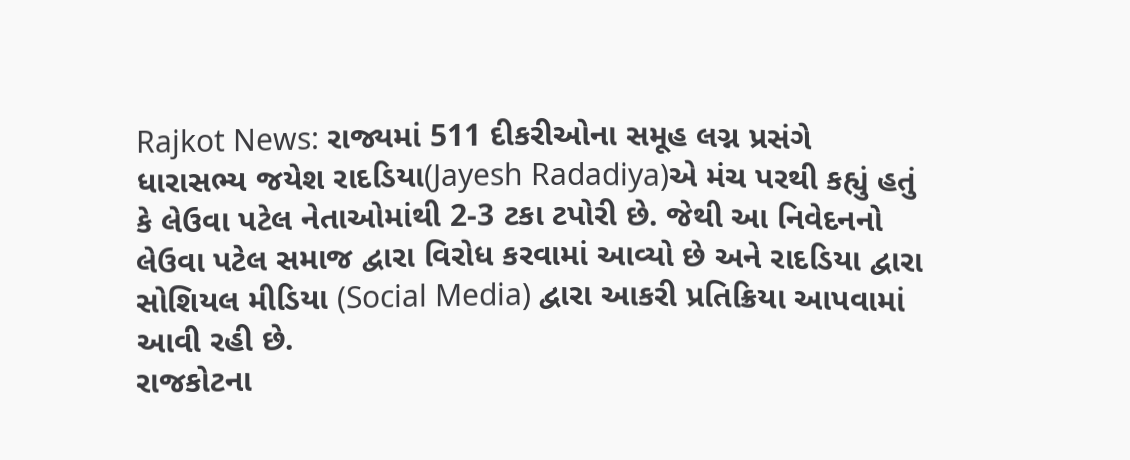Rajkot News: રાજ્યમાં 511 દીકરીઓના સમૂહ લગ્ન પ્રસંગે ધારાસભ્ય જયેશ રાદડિયા(Jayesh Radadiya)એ મંચ પરથી કહ્યું હતું કે લેઉવા પટેલ નેતાઓમાંથી 2-3 ટકા ટપોરી છે. જેથી આ નિવેદનનો લેઉવા પટેલ સમાજ દ્વારા વિરોધ કરવામાં આવ્યો છે અને રાદડિયા દ્વારા સોશિયલ મીડિયા (Social Media) દ્વારા આકરી પ્રતિક્રિયા આપવામાં આવી રહી છે.
રાજકોટના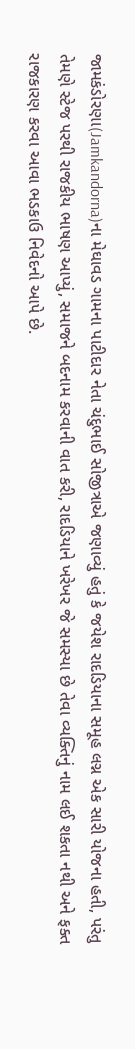જામકંડોરણા(Jamkandorna)ના મેઘાવડ ગામના પાટીદાર નેતા ચંદુભાઈ સોજીત્રાએ જણાવ્યું હતું કે જયેશ રાદડિયાના સમૂહ લગ્ન એક સારી યોજના હતી, પરંતુ તેમણે સ્ટેજ પરથી રાજકીય ભાષણ આપ્યું, સમાજને બદનામ કરવાની વાત કરી, રાદડિયાને ખરેખર જે સમસ્યા છે તેવા વ્યક્તિનું નામ લઈ શકતા નથી અને ફક્ત રાજકારણ કરવા આવા ભડકાઉ નિવેદનો આપે છે.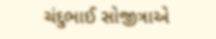ચંદુભાઈ સોજીત્રાએ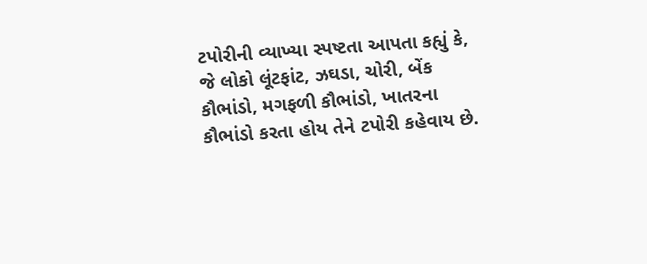ટપોરીની વ્યાખ્યા સ્પષ્ટતા આપતા કહ્યું કે, જે લોકો લૂંટફાંટ, ઝઘડા, ચોરી, બેંક કૌભાંડો, મગફળી કૌભાંડો, ખાતરના કૌભાંડો કરતા હોય તેને ટપોરી કહેવાય છે.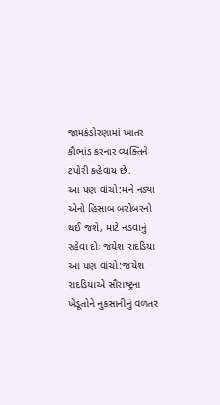જામકંડોરણામાં ખાતર કૌભાંડ કરનાર વ્યક્તિને ટપોરી કહેવાય છે.
આ પણ વાંચો:મને નડ્યા એનો હિસાબ બરોબરનો થઈ જશે, માટે નડવાનું રહેવા દોઃ જયેશ રાદડિયા
આ પણ વાંચો:જયેશ રાદડિયાએ સૌરાષ્ટ્રના ખેડૂતોને નુકસાનીનું વળતર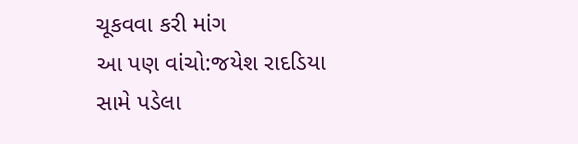ચૂકવવા કરી માંગ
આ પણ વાંચો:જયેશ રાદડિયા સામે પડેલા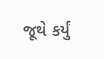જૂથે કર્યું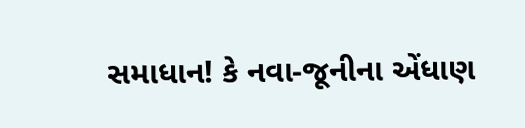સમાધાન! કે નવા-જૂનીના એંધાણ